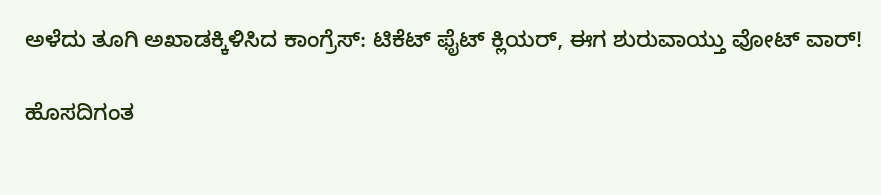ಅಳೆದು ತೂಗಿ ಅಖಾಡಕ್ಕಿಳಿಸಿದ ಕಾಂಗ್ರೆಸ್: ಟಿಕೆಟ್ ಫೈಟ್ ಕ್ಲಿಯರ್, ಈಗ ಶುರುವಾಯ್ತು ವೋಟ್ ವಾರ್!

ಹೊಸದಿಗಂತ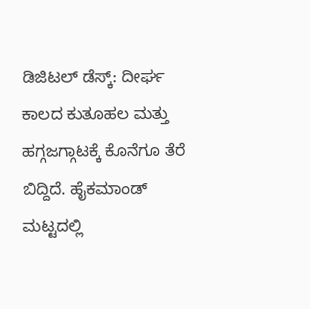ಡಿಜಿಟಲ್ ಡೆಸ್ಕ್: ದೀರ್ಘ ಕಾಲದ ಕುತೂಹಲ ಮತ್ತು ಹಗ್ಗಜಗ್ಗಾಟಕ್ಕೆ ಕೊನೆಗೂ ತೆರೆ ಬಿದ್ದಿದೆ. ಹೈಕಮಾಂಡ್ ಮಟ್ಟದಲ್ಲಿ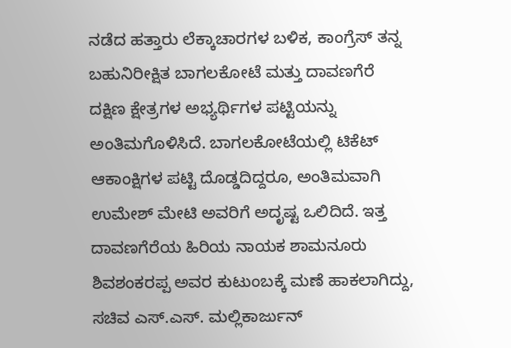ನಡೆದ ಹತ್ತಾರು ಲೆಕ್ಕಾಚಾರಗಳ ಬಳಿಕ, ಕಾಂಗ್ರೆಸ್ ತನ್ನ ಬಹುನಿರೀಕ್ಷಿತ ಬಾಗಲಕೋಟೆ ಮತ್ತು ದಾವಣಗೆರೆ ದಕ್ಷಿಣ ಕ್ಷೇತ್ರಗಳ ಅಭ್ಯರ್ಥಿಗಳ ಪಟ್ಟಿಯನ್ನು ಅಂತಿಮಗೊಳಿಸಿದೆ. ಬಾಗಲಕೋಟೆಯಲ್ಲಿ ಟಿಕೆಟ್ ಆಕಾಂಕ್ಷಿಗಳ ಪಟ್ಟಿ ದೊಡ್ಡದಿದ್ದರೂ, ಅಂತಿಮವಾಗಿ ಉಮೇಶ್ ಮೇಟಿ ಅವರಿಗೆ ಅದೃಷ್ಟ ಒಲಿದಿದೆ. ಇತ್ತ ದಾವಣಗೆರೆಯ ಹಿರಿಯ ನಾಯಕ ಶಾಮನೂರು ಶಿವಶಂಕರಪ್ಪ ಅವರ ಕುಟುಂಬಕ್ಕೆ ಮಣೆ ಹಾಕಲಾಗಿದ್ದು, ಸಚಿವ ಎಸ್.ಎಸ್. ಮಲ್ಲಿಕಾರ್ಜುನ್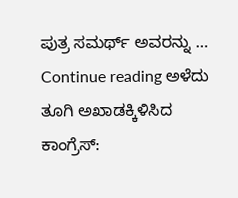ಪುತ್ರ ಸಮರ್ಥ್ ಅವರನ್ನು … Continue reading ಅಳೆದು ತೂಗಿ ಅಖಾಡಕ್ಕಿಳಿಸಿದ ಕಾಂಗ್ರೆಸ್: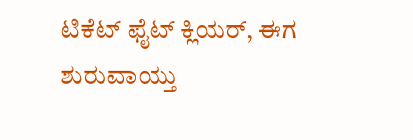ಟಿಕೆಟ್ ಫೈಟ್ ಕ್ಲಿಯರ್, ಈಗ ಶುರುವಾಯ್ತು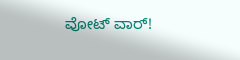ವೋಟ್ ವಾರ್!